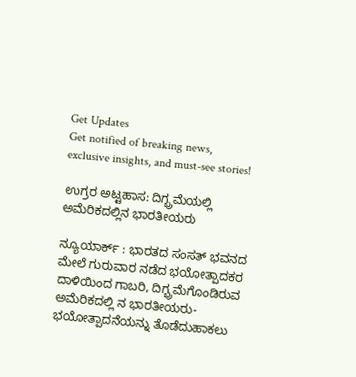Get Updates
Get notified of breaking news, exclusive insights, and must-see stories!

ಉಗ್ರರ ಅಟ್ಟಹಾಸ: ದಿಗ್ಭ್ರಮೆಯಲ್ಲಿ ಅಮೆರಿಕದಲ್ಲಿನ ಭಾರತೀಯರು

ನ್ಯೂಯಾರ್ಕ್‌ : ಭಾರತದ ಸಂಸತ್‌ ಭವನದ ಮೇಲೆ ಗುರುವಾರ ನಡೆದ ಭಯೋತ್ಪಾದಕರ ದಾಳಿಯಿಂದ ಗಾಬರಿ, ದಿಗ್ಭ್ರಮೆಗೊಂಡಿರುವ ಅಮೆರಿಕದಲ್ಲಿ ನ ಭಾರತೀಯರು- ಭಯೋತ್ಪಾದನೆಯನ್ನು ತೊಡೆದುಹಾಕಲು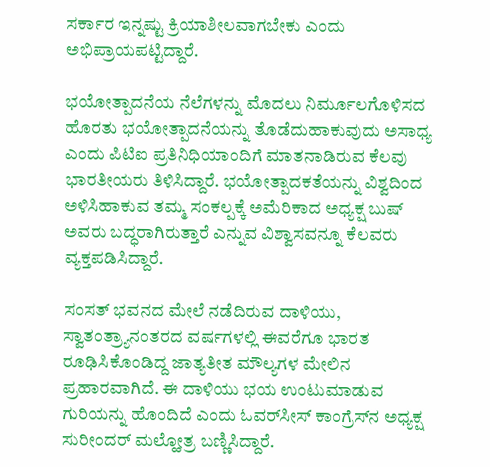ಸರ್ಕಾರ ಇನ್ನಷ್ಟು ಕ್ರಿಯಾಶೀಲವಾಗಬೇಕು ಎಂದು ಅಭಿಪ್ರಾಯಪಟ್ಟಿದ್ದಾರೆ.

ಭಯೋತ್ಪಾದನೆಯ ನೆಲೆಗಳನ್ನು ಮೊದಲು ನಿರ್ಮೂಲಗೊಳಿಸದ ಹೊರತು ಭಯೋತ್ಪಾದನೆಯನ್ನು ತೊಡೆದುಹಾಕುವುದು ಅಸಾಧ್ಯ ಎಂದು ಪಿಟಿಐ ಪ್ರತಿನಿಧಿಯಾಂದಿಗೆ ಮಾತನಾಡಿರುವ ಕೆಲವು ಭಾರತೀಯರು ತಿಳಿಸಿದ್ದಾರೆ. ಭಯೋತ್ಪಾದಕತೆಯನ್ನು ವಿಶ್ವದಿಂದ ಅಳಿಸಿಹಾಕುವ ತಮ್ಮ ಸಂಕಲ್ಪಕ್ಕೆ ಅಮೆರಿಕಾದ ಅಧ್ಯಕ್ಷ ಬುಷ್‌ ಅವರು ಬದ್ಧರಾಗಿರುತ್ತಾರೆ ಎನ್ನುವ ವಿಶ್ವಾಸವನ್ನೂ ಕೆಲವರು ವ್ಯಕ್ತಪಡಿಸಿದ್ದಾರೆ.

ಸಂಸತ್‌ ಭವನದ ಮೇಲೆ ನಡೆದಿರುವ ದಾಳಿಯು, ಸ್ವಾತಂತ್ರ್ಯಾನಂತರದ ವರ್ಷಗಳಲ್ಲಿ ಈವರೆಗೂ ಭಾರತ ರೂಢಿಸಿಕೊಂಡಿದ್ದ ಜಾತ್ಯತೀತ ಮೌಲ್ಯಗಳ ಮೇಲಿನ ಪ್ರಹಾರವಾಗಿದೆ. ಈ ದಾಳಿಯು ಭಯ ಉಂಟುಮಾಡುವ ಗುರಿಯನ್ನು ಹೊಂದಿದೆ ಎಂದು ಓವರ್‌ಸೀಸ್‌ ಕಾಂಗ್ರೆಸ್‌ನ ಅಧ್ಯಕ್ಷ ಸುರೀಂದರ್‌ ಮಲ್ಹೋತ್ರ ಬಣ್ಣಿಸಿದ್ದಾರೆ.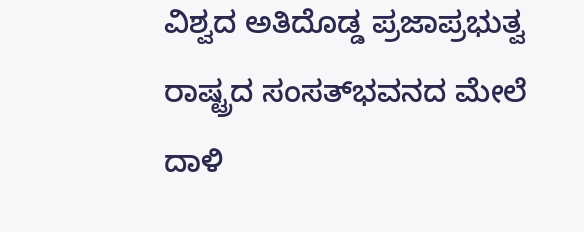ವಿಶ್ವದ ಅತಿದೊಡ್ಡ ಪ್ರಜಾಪ್ರಭುತ್ವ ರಾಷ್ಟ್ರದ ಸಂಸತ್‌ಭವನದ ಮೇಲೆ ದಾಳಿ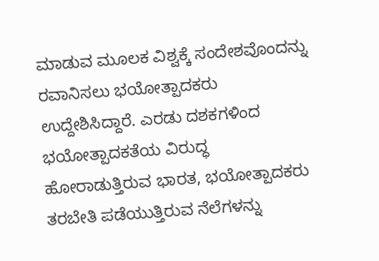ಮಾಡುವ ಮೂಲಕ ವಿಶ್ವಕ್ಕೆ ಸಂದೇಶವೊಂದನ್ನು ರವಾನಿಸಲು ಭಯೋತ್ಪಾದಕರು ಉದ್ದೇಶಿಸಿದ್ದಾರೆ. ಎರಡು ದಶಕಗಳಿಂದ ಭಯೋತ್ಪಾದಕತೆಯ ವಿರುದ್ಧ ಹೋರಾಡುತ್ತಿರುವ ಭಾರತ, ಭಯೋತ್ಪಾದಕರು ತರಬೇತಿ ಪಡೆಯುತ್ತಿರುವ ನೆಲೆಗಳನ್ನು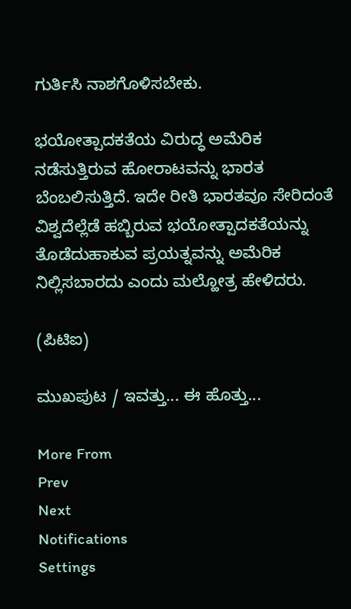ಗುರ್ತಿಸಿ ನಾಶಗೊಳಿಸಬೇಕು.

ಭಯೋತ್ಪಾದಕತೆಯ ವಿರುದ್ಧ ಅಮೆರಿಕ ನಡೆಸುತ್ತಿರುವ ಹೋರಾಟವನ್ನು ಭಾರತ ಬೆಂಬಲಿಸುತ್ತಿದೆ. ಇದೇ ರೀತಿ ಭಾರತವೂ ಸೇರಿದಂತೆ ವಿಶ್ವದೆಲ್ಲೆಡೆ ಹಬ್ಬಿರುವ ಭಯೋತ್ಪಾದಕತೆಯನ್ನು ತೊಡೆದುಹಾಕುವ ಪ್ರಯತ್ನವನ್ನು ಅಮೆರಿಕ ನಿಲ್ಲಿಸಬಾರದು ಎಂದು ಮಲ್ಹೋತ್ರ ಹೇಳಿದರು.

(ಪಿಟಿಐ)

ಮುಖಪುಟ / ಇವತ್ತು... ಈ ಹೊತ್ತು...

More From
Prev
Next
Notifications
Settings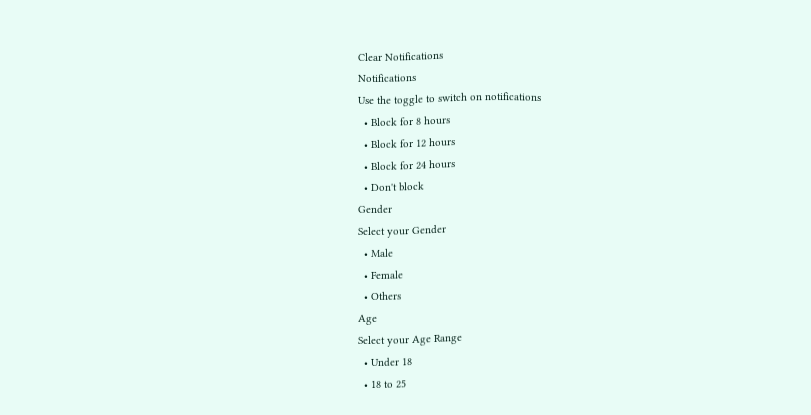Clear Notifications
Notifications
Use the toggle to switch on notifications
  • Block for 8 hours
  • Block for 12 hours
  • Block for 24 hours
  • Don't block
Gender
Select your Gender
  • Male
  • Female
  • Others
Age
Select your Age Range
  • Under 18
  • 18 to 25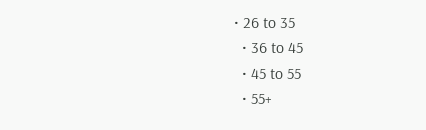• 26 to 35
  • 36 to 45
  • 45 to 55
  • 55+